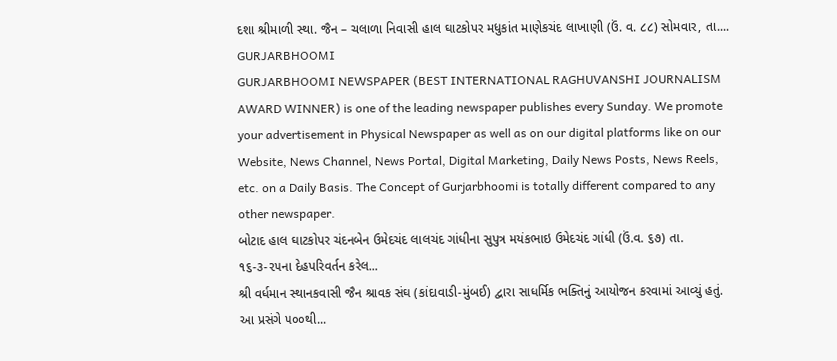દશા શ્રીમાળી સ્થા. જૈન – ચલાળા નિવાસી હાલ ઘાટકોપર મધુકાંત માણેકચંદ લાખાણી (ઉં. વ. ૮૮) સોમવાર, તા....
GURJARBHOOMI
GURJARBHOOMI NEWSPAPER (BEST INTERNATIONAL RAGHUVANSHI JOURNALISM AWARD WINNER) is one of the leading newspaper publishes every Sunday. We promote your advertisement in Physical Newspaper as well as on our digital platforms like on our Website, News Channel, News Portal, Digital Marketing, Daily News Posts, News Reels, etc. on a Daily Basis. The Concept of Gurjarbhoomi is totally different compared to any other newspaper.
બોટાદ હાલ ઘાટકોપર ચંદનબેન ઉમેદચંદ લાલચંદ ગાંધીના સુપુત્ર મયંકભાઇ ઉમેદચંદ ગાંધી (ઉં.વ. ૬૭) તા. ૧૬-૩-૨૫ના દેહપરિવર્તન કરેલ...
શ્રી વર્ધમાન સ્થાનકવાસી જૈન શ્રાવક સંઘ (કાંદાવાડી-મુંબઈ) દ્વારા સાધર્મિક ભક્તિનું આયોજન કરવામાં આવ્યું હતું. આ પ્રસંગે ૫૦૦થી...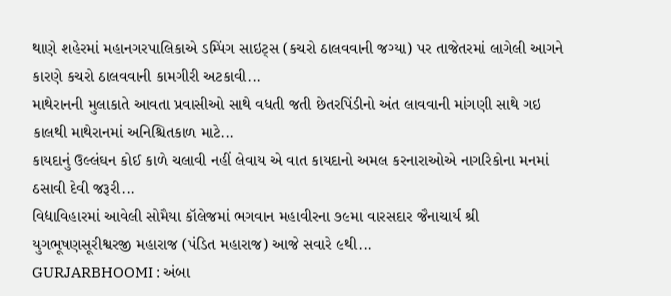થાણે શહેરમાં મહાનગરપાલિકાએ ડમ્પિંગ સાઇટ્સ (કચરો ઠાલવવાની જગ્યા) પર તાજેતરમાં લાગેલી આગને કારણે કચરો ઠાલવવાની કામગીરી અટકાવી...
માથેરાનની મુલાકાતે આવતા પ્રવાસીઓ સાથે વધતી જતી છેતરપિંડીનો અંત લાવવાની માંગણી સાથે ગઇ કાલથી માથેરાનમાં અનિશ્ચિતકાળ માટે...
કાયદાનું ઉલ્લંઘન કોઈ કાળે ચલાવી નહીં લેવાય એ વાત કાયદાનો અમલ કરનારાઓએ નાગરિકોના મનમાં ઠસાવી દેવી જરૂરી...
વિદ્યાવિહારમાં આવેલી સોમૈયા કૉલેજમાં ભગવાન મહાવીરના ૭૯મા વારસદાર જૈનાચાર્ય શ્રી યુગભૂષણસૂરીશ્વરજી મહારાજ (પંડિત મહારાજ) આજે સવારે ૯થી...
GURJARBHOOMI : અંબા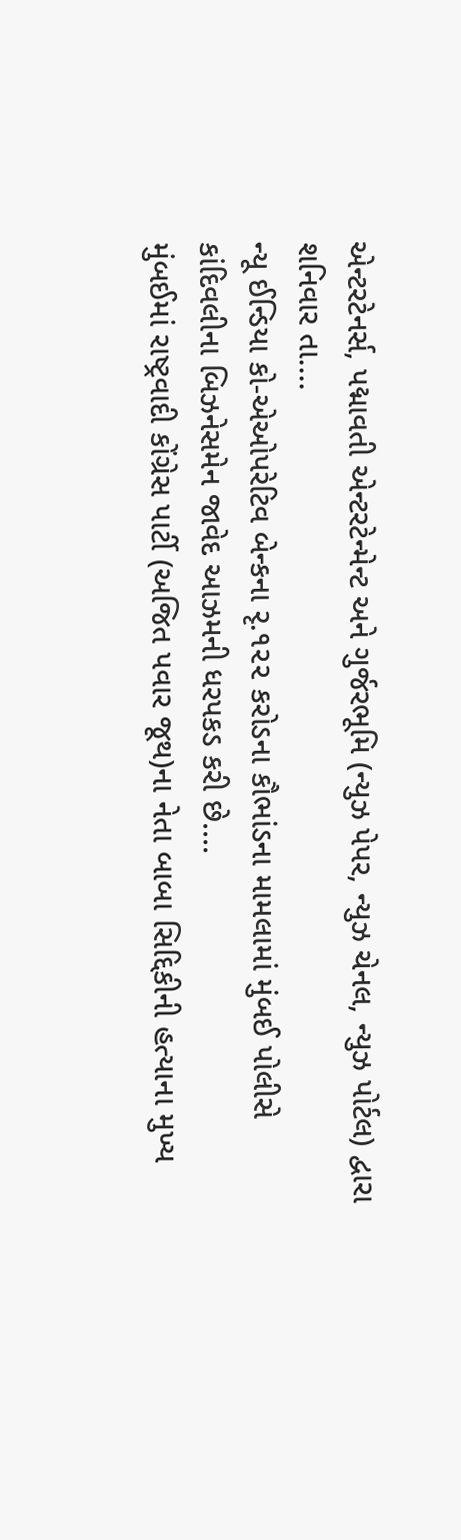એન્ટરટેનર્સ, પદ્માવતી એન્ટરટેન્મેન્ટ અને ગુર્જરભૂમિ (ન્યુઝ પેપર, ન્યુઝ ચેનલ, ન્યુઝ પોર્ટલ) દ્વારા શનિવાર તા....
ન્યૂ ઈન્ડિયા કો-એઓપરેટિવ બેન્કના રૃ.૧૨૨ કરોડના કૌભાંડના મામલામાં મુંબઈ પોલીસે કાંદિવલીના બિઝનેસમેન જાવેદ આઝમની ધરપકડ કરી છે....
મુંબઈમાં રાષ્ટ્રવાદી કોંગ્રેસ પાર્ટી (અજિત પવાર જૂથ)ના નેતા બાબા સિદ્દિકીની હત્યાના મુખ્ય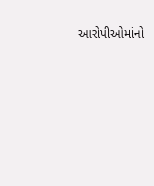આરોપીઓમાંનો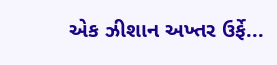એક ઝીશાન અખ્તર ઉર્ફે...